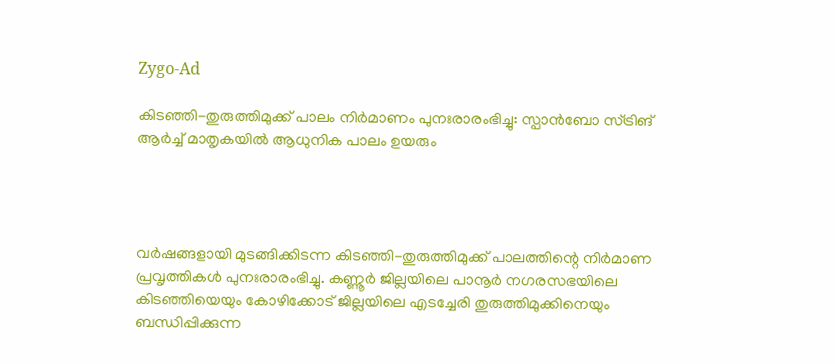Zygo-Ad

കിടഞ്ഞി-തുരുത്തിമുക്ക് പാലം നിർമാണം പുനഃരാരംഭിച്ചു: സ്പാൻബോ സ്ട്രിങ് ആർച്ച് മാതൃകയിൽ ആധുനിക പാലം ഉയരും




വർഷങ്ങളായി മുടങ്ങിക്കിടന്ന കിടഞ്ഞി-തുരുത്തിമുക്ക് പാലത്തിന്റെ നിർമാണ പ്രവൃത്തികൾ പുനഃരാരംഭിച്ചു. കണ്ണൂർ ജില്ലയിലെ പാനൂർ നഗരസഭയിലെ കിടഞ്ഞിയെയും കോഴിക്കോട് ജില്ലയിലെ എടച്ചേരി തുരുത്തിമുക്കിനെയും ബന്ധിപ്പിക്കുന്ന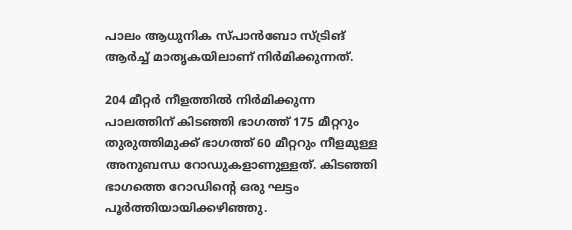പാലം ആധുനിക സ്പാൻബോ സ്ട്രിങ് ആർച്ച് മാതൃകയിലാണ് നിർമിക്കുന്നത്.

204 മീറ്റർ നീളത്തിൽ നിർമിക്കുന്ന പാലത്തിന് കിടഞ്ഞി ഭാഗത്ത് 175 മീറ്ററും തുരുത്തിമുക്ക് ഭാഗത്ത് 60 മീറ്ററും നീളമുള്ള അനുബന്ധ റോഡുകളാണുള്ളത്. കിടഞ്ഞി ഭാഗത്തെ റോഡിന്റെ ഒരു ഘട്ടം പൂർത്തിയായിക്കഴിഞ്ഞു.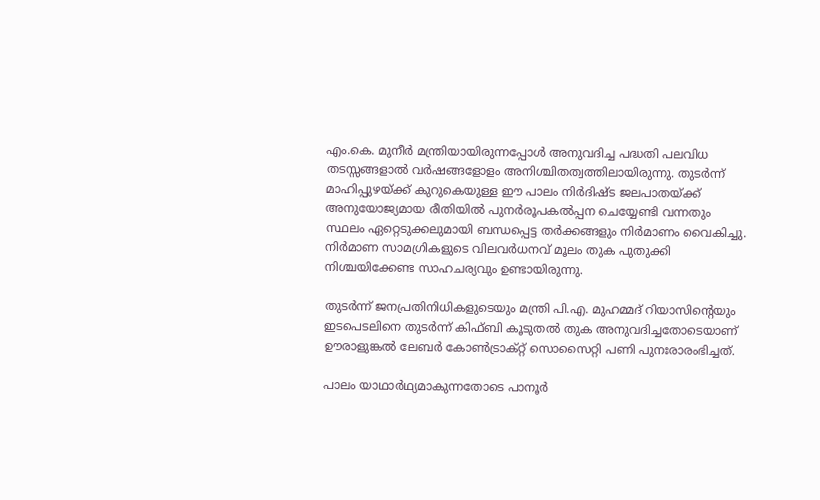എം.കെ. മുനീർ മന്ത്രിയായിരുന്നപ്പോൾ അനുവദിച്ച പദ്ധതി പലവിധ തടസ്സങ്ങളാൽ വർഷങ്ങളോളം അനിശ്ചിതത്വത്തിലായിരുന്നു. തുടർന്ന് മാഹിപ്പുഴയ്ക്ക് കുറുകെയുള്ള ഈ പാലം നിർദിഷ്ട ജലപാതയ്ക്ക് അനുയോജ്യമായ രീതിയിൽ പുനർരൂപകൽപ്പന ചെയ്യേണ്ടി വന്നതും സ്ഥലം ഏറ്റെടുക്കലുമായി ബന്ധപ്പെട്ട തർക്കങ്ങളും നിർമാണം വൈകിച്ചു. നിർമാണ സാമഗ്രികളുടെ വിലവർധനവ് മൂലം തുക പുതുക്കി നിശ്ചയിക്കേണ്ട സാഹചര്യവും ഉണ്ടായിരുന്നു.

തുടർന്ന് ജനപ്രതിനിധികളുടെയും മന്ത്രി പി.എ. മുഹമ്മദ് റിയാസിന്റെയും ഇടപെടലിനെ തുടർന്ന് കിഫ്ബി കൂടുതൽ തുക അനുവദിച്ചതോടെയാണ് ഊരാളുങ്കൽ ലേബർ കോൺട്രാക്റ്റ് സൊസൈറ്റി പണി പുനഃരാരംഭിച്ചത്.

പാലം യാഥാർഥ്യമാകുന്നതോടെ പാനൂർ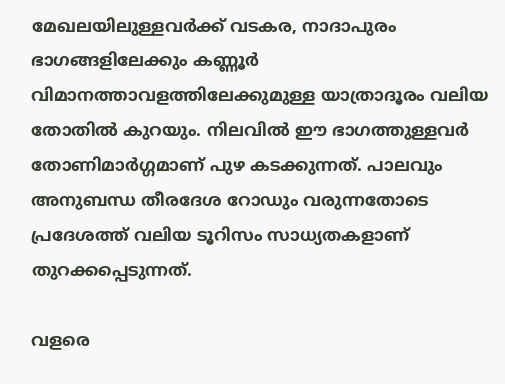മേഖലയിലുള്ളവർക്ക് വടകര, നാദാപുരം ഭാഗങ്ങളിലേക്കും കണ്ണൂർ വിമാനത്താവളത്തിലേക്കുമുള്ള യാത്രാദൂരം വലിയ തോതിൽ കുറയും. നിലവിൽ ഈ ഭാഗത്തുള്ളവർ തോണിമാർഗ്ഗമാണ് പുഴ കടക്കുന്നത്. പാലവും അനുബന്ധ തീരദേശ റോഡും വരുന്നതോടെ പ്രദേശത്ത് വലിയ ടൂറിസം സാധ്യതകളാണ് തുറക്കപ്പെടുന്നത്.

വളരെ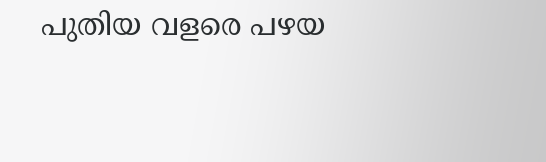പുതിയ വളരെ പഴയ